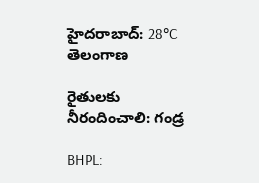హైదరాబాద్: 28°C
తెలంగాణ

రైతులకు నీరందించాలి: గండ్ర

BHPL: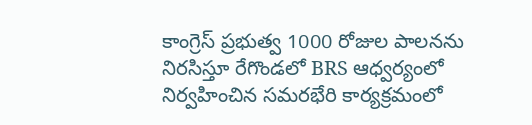కాంగ్రెస్ ప్రభుత్వ 1000 రోజుల పాలనను నిరసిస్తూ రేగొండలో BRS ఆధ్వర్యంలో నిర్వహించిన సమరభేరి కార్యక్రమంలో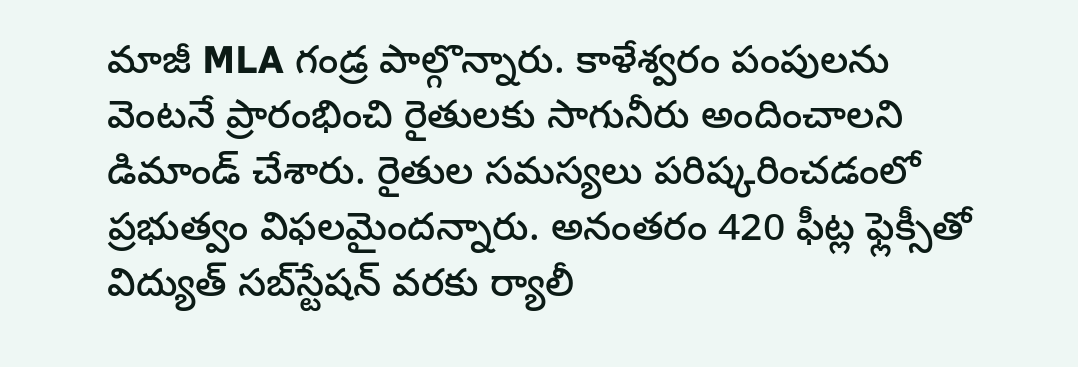మాజీ MLA గండ్ర పాల్గొన్నారు. కాళేశ్వరం పంపులను వెంటనే ప్రారంభించి రైతులకు సాగునీరు అందించాలని డిమాండ్ చేశారు. రైతుల సమస్యలు పరిష్కరించడంలో ప్రభుత్వం విఫలమైందన్నారు. అనంతరం 420 ఫీట్ల ఫ్లెక్సీతో విద్యుత్ సబ్‌స్టేషన్ వరకు ర్యాలీ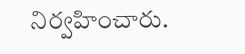నిర్వహించారు.